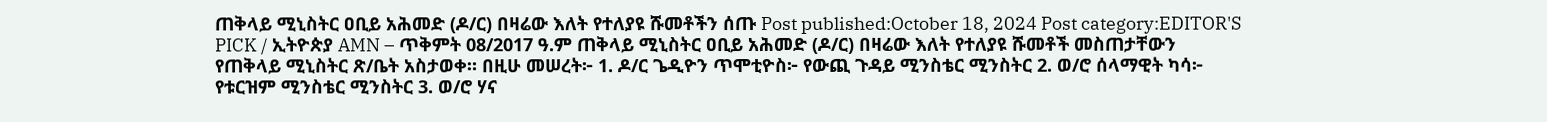ጠቅላይ ሚኒስትር ዐቢይ አሕመድ (ዶ/ር) በዛሬው እለት የተለያዩ ሹመቶችን ሰጡ Post published:October 18, 2024 Post category:EDITOR'S PICK / ኢትዮጵያ AMN – ጥቅምት 08/2017 ዓ.ም ጠቅላይ ሚኒስትር ዐቢይ አሕመድ (ዶ/ር) በዛሬው እለት የተለያዩ ሹመቶች መስጠታቸውን የጠቅላይ ሚኒስትር ጽ/ቤት አስታወቀ። በዚሁ መሠረት፦ 1. ዶ/ር ጌዲዮን ጥሞቲዮስ፦ የውጪ ጉዳይ ሚንስቴር ሚንስትር 2. ወ/ሮ ሰላማዊት ካሳ፦ የቱርዝም ሚንስቴር ሚንስትር 3. ወ/ሮ ሃና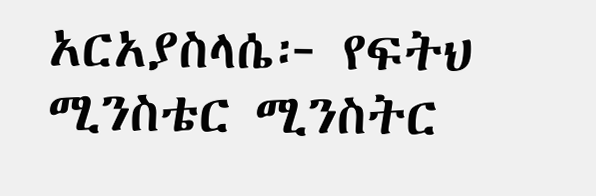አርአያስላሴ፦ የፍትህ ሚንስቴር ሚንስትር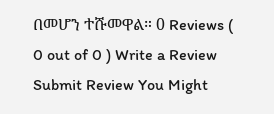በመሆን ተሹመዋል። 0 Reviews ( 0 out of 0 ) Write a Review Submit Review You Might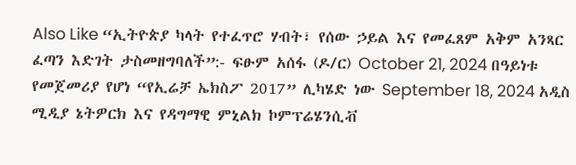Also Like “ኢትዮጵያ ካላት የተፈጥሮ ሃብት፣ የሰው ኃይል እና የመፈጸም አቅም አንጻር ፈጣን እድገት ታስመዘግባለች”:- ፍፁም አሰፋ (ዶ/ር) October 21, 2024 በዓይነቱ የመጀመሪያ የሆነ “የኢሬቻ ኤክስፖ 2017” ሊካሄድ ነው September 18, 2024 አዲስ ሚዲያ ኔትዎርክ እና የዳግማዊ ምኒልክ ኮምፕሬሄንሲቭ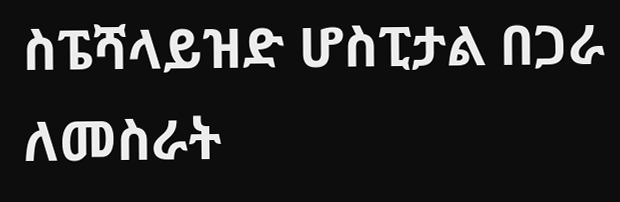ስፔሻላይዝድ ሆስፒታል በጋራ ለመስራት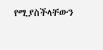የሚያስችላቸውን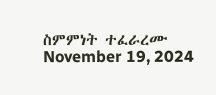ስምምነት ተፈራረሙ November 19, 2024